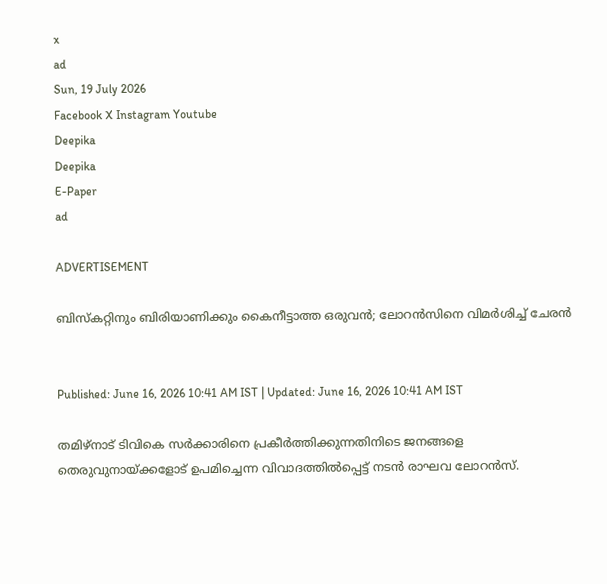x
ad
Sun, 19 July 2026
Facebook X Instagram Youtube
Deepika
Deepika
E-Paper
ad

ADVERTISEMENT

ബിസ്കറ്റിനും ബിരിയാണിക്കും കൈനീട്ടാത്ത ഒരുവൻ; ലോറൻസിനെ വിമർശിച്ച് ചേരൻ


Published: June 16, 2026 10:41 AM IST | Updated: June 16, 2026 10:41 AM IST

തമിഴ്നാട് ടിവികെ സർക്കാരിനെ പ്രകീർത്തിക്കുന്നതിനിടെ ജനങ്ങളെ തെരുവുനായ്ക്കളോട് ഉപമിച്ചെന്ന വിവാദത്തിൽപ്പെട്ട് നടൻ രാഘവ ലോറൻസ്.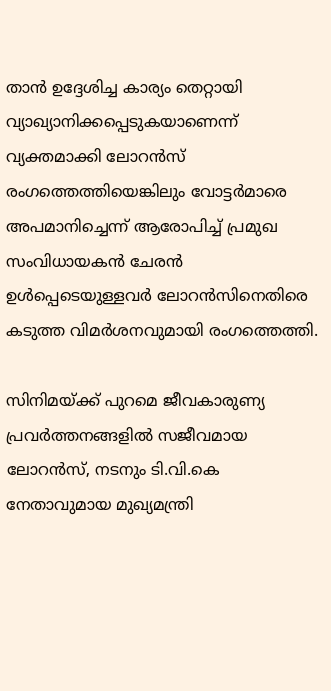താൻ ഉദ്ദേശിച്ച കാര്യം തെറ്റായി വ്യാഖ്യാനിക്കപ്പെടുകയാണെന്ന് വ്യക്തമാക്കി ലോറൻസ് രംഗത്തെത്തിയെങ്കിലും വോട്ടർമാരെ അപമാനിച്ചെന്ന് ആരോപിച്ച് പ്രമുഖ സംവിധായകൻ ചേരൻ ഉൾപ്പെടെയുള്ളവർ ലോറൻസിനെതിരെ കടുത്ത വിമർശനവുമായി രംഗത്തെത്തി.

സിനിമയ്ക്ക് പുറമെ ജീവകാരുണ്യ പ്രവർത്തനങ്ങളിൽ സജീവമായ ലോറൻസ്, നടനും ടി.വി.കെ നേതാവുമായ മുഖ്യമന്ത്രി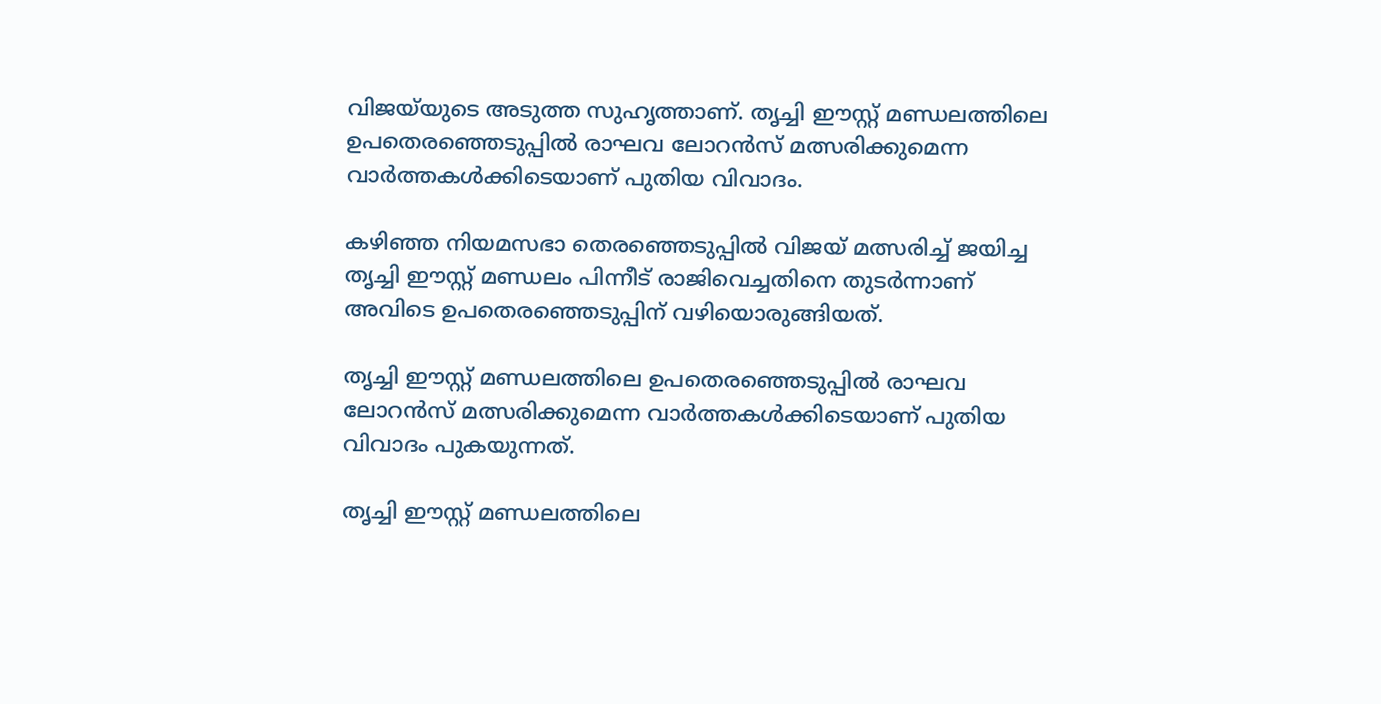വിജയ്‌യുടെ അടുത്ത സുഹൃത്താണ്. തൃച്ചി ഈസ്റ്റ് മണ്ഡലത്തിലെ ഉപതെരഞ്ഞെടുപ്പിൽ രാഘവ ലോറൻസ് മത്സരിക്കുമെന്ന വാർത്തകൾക്കിടെയാണ് പുതിയ വിവാദം.

കഴിഞ്ഞ നിയമസഭാ തെരഞ്ഞെടുപ്പിൽ വിജയ് മത്സരിച്ച് ജയിച്ച തൃച്ചി ഈസ്റ്റ് മണ്ഡലം പിന്നീട് രാജിവെച്ചതിനെ തുടർന്നാണ് അവിടെ ഉപതെരഞ്ഞെടുപ്പിന് വഴിയൊരുങ്ങിയത്.

തൃച്ചി ഈസ്റ്റ് മണ്ഡലത്തിലെ ഉപതെരഞ്ഞെടുപ്പിൽ രാഘവ ലോറൻസ് മത്സരിക്കുമെന്ന വാർത്തകൾക്കിടെയാണ് പുതിയ വിവാദം പുകയുന്നത്.

തൃച്ചി ഈസ്റ്റ് മണ്ഡലത്തിലെ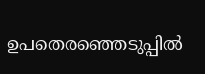ഉപതെരഞ്ഞെടുപ്പിൽ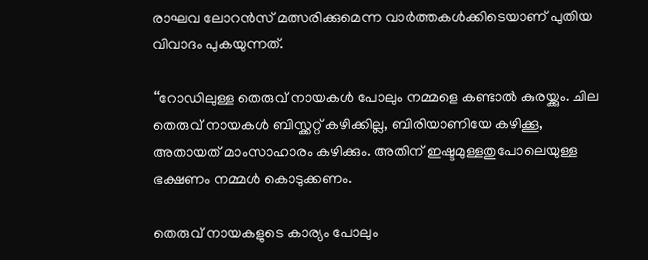രാഘവ ലോറൻസ് മത്സരിക്കുമെന്ന വാർത്തകൾക്കിടെയാണ് പുതിയ വിവാദം പുകയുന്നത്.

‘‘റോഡിലുള്ള തെരുവ് നായകൾ പോലും നമ്മളെ കണ്ടാൽ കുരയ്ക്കും. ചില തെരുവ് നായകൾ ബിസ്ക്കറ്റ് കഴിക്കില്ല, ബിരിയാണിയേ കഴിക്കൂ, അതായത് മാംസാഹാരം കഴിക്കും. അതിന് ഇഷ്ടമുള്ളതുപോലെയുള്ള ഭക്ഷണം നമ്മൾ കൊടുക്കണം.

തെരുവ് നായകളുടെ കാര്യം പോലും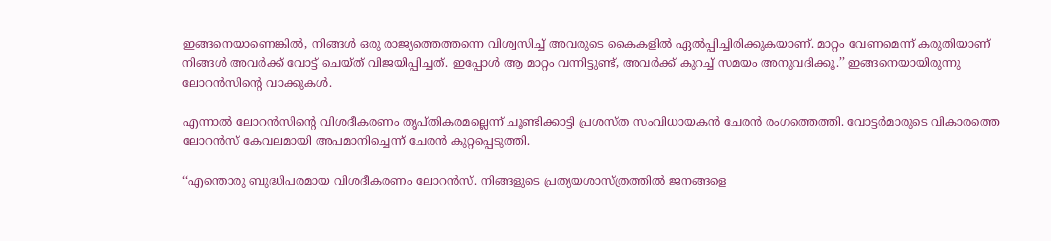ഇങ്ങനെയാണെങ്കിൽ, നിങ്ങൾ ഒരു രാജ്യത്തെത്തന്നെ വിശ്വസിച്ച് അവരുടെ കൈകളിൽ ഏൽപ്പിച്ചിരിക്കുകയാണ്. മാറ്റം വേണമെന്ന് കരുതിയാണ് നിങ്ങൾ അവർക്ക് വോട്ട് ചെയ്ത് വിജയിപ്പിച്ചത്. ഇപ്പോൾ ആ മാറ്റം വന്നിട്ടുണ്ട്, അവർക്ക് കുറച്ച് സമയം അനുവദിക്കൂ.’’ ഇങ്ങനെയായിരുന്നു ലോറൻസിന്‍റെ വാക്കുകൾ.

എന്നാൽ ലോറൻസിന്‍റെ വിശദീകരണം തൃപ്തികരമല്ലെന്ന് ചൂണ്ടിക്കാട്ടി പ്രശസ്ത സംവിധായകൻ ചേരൻ രംഗത്തെത്തി. വോട്ടർമാരുടെ വികാരത്തെ ലോറൻസ് കേവലമായി അപമാനിച്ചെന്ന് ചേരൻ കുറ്റപ്പെടുത്തി.

‘‘എന്തൊരു ബുദ്ധിപരമായ വിശദീകരണം ലോറൻസ്. നിങ്ങളുടെ പ്രത്യയശാസ്ത്രത്തിൽ ജനങ്ങളെ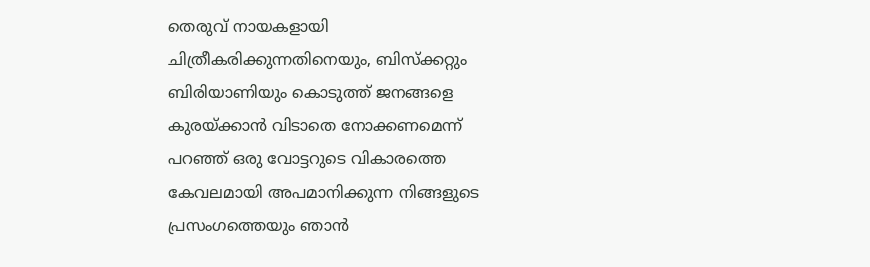തെരുവ് നായകളായി ചിത്രീകരിക്കുന്നതിനെയും, ബിസ്ക്കറ്റും ബിരിയാണിയും കൊടുത്ത് ജനങ്ങളെ കുരയ്ക്കാൻ വിടാതെ നോക്കണമെന്ന് പറഞ്ഞ് ഒരു വോട്ടറുടെ വികാരത്തെ കേവലമായി അപമാനിക്കുന്ന നിങ്ങളുടെ പ്രസംഗത്തെയും ഞാൻ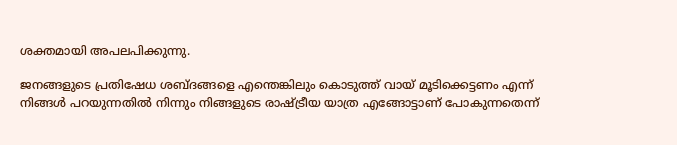ശക്തമായി അപലപിക്കുന്നു.

ജനങ്ങളുടെ പ്രതിഷേധ ശബ്ദങ്ങളെ എന്തെങ്കിലും കൊടുത്ത് വായ്‌ മൂടിക്കെട്ടണം എന്ന് നിങ്ങൾ പറയുന്നതിൽ നിന്നും നിങ്ങളുടെ രാഷ്ട്രീയ യാത്ര എങ്ങോട്ടാണ് പോകുന്നതെന്ന്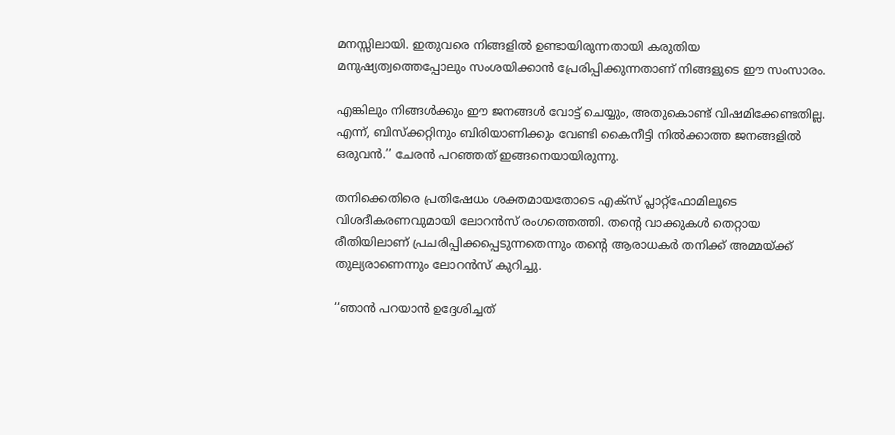മനസ്സിലായി. ഇതുവരെ നിങ്ങളിൽ ഉണ്ടായിരുന്നതായി കരുതിയ മനുഷ്യത്വത്തെപ്പോലും സംശയിക്കാൻ പ്രേരിപ്പിക്കുന്നതാണ് നിങ്ങളുടെ ഈ സംസാരം.

എങ്കിലും നിങ്ങൾക്കും ഈ ജനങ്ങൾ വോട്ട് ചെയ്യും, അതുകൊണ്ട് വിഷമിക്കേണ്ടതില്ല. എന്ന്, ബിസ്ക്കറ്റിനും ബിരിയാണിക്കും വേണ്ടി കൈനീട്ടി നിൽക്കാത്ത ജനങ്ങളിൽ ഒരുവൻ.’’ ചേരൻ പറഞ്ഞത് ഇങ്ങനെയായിരുന്നു.

തനിക്കെതിരെ പ്രതിഷേധം ശക്തമായതോടെ എക്സ് പ്ലാറ്റ്‌ഫോമിലൂടെ വിശദീകരണവുമായി ലോറൻസ് രംഗത്തെത്തി. തന്‍റെ വാക്കുകൾ തെറ്റായ രീതിയിലാണ് പ്രചരിപ്പിക്കപ്പെടുന്നതെന്നും തന്‍റെ ആരാധകർ തനിക്ക് അമ്മയ്ക്ക് തുല്യരാണെന്നും ലോറൻസ് കുറിച്ചു.

‘‘ഞാൻ പറയാൻ ഉദ്ദേശിച്ചത്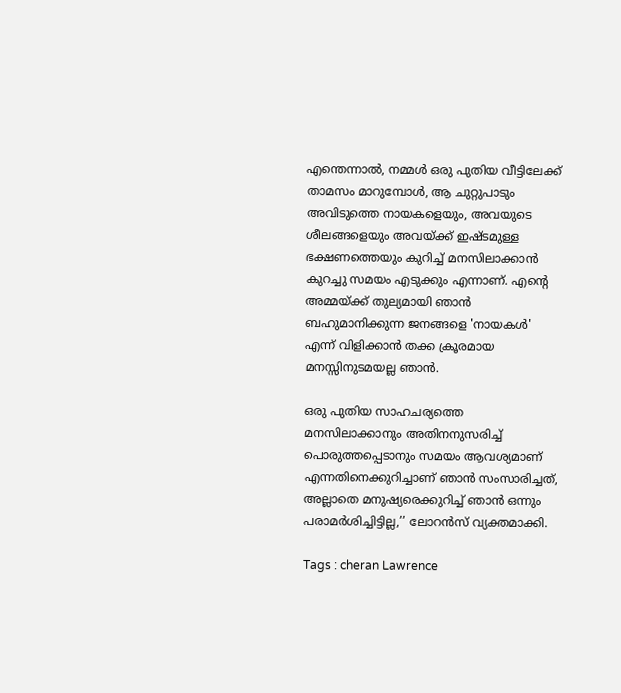എന്തെന്നാൽ, നമ്മൾ ഒരു പുതിയ വീട്ടിലേക്ക് താമസം മാറുമ്പോൾ, ആ ചുറ്റുപാടും അവിടുത്തെ നായകളെയും, അവയുടെ ശീലങ്ങളെയും അവയ്ക്ക് ഇഷ്ടമുള്ള ഭക്ഷണത്തെയും കുറിച്ച് മനസിലാക്കാൻ കുറച്ചു സമയം എടുക്കും എന്നാണ്. എന്‍റെ അമ്മയ്ക്ക് തുല്യമായി ഞാൻ ബഹുമാനിക്കുന്ന ജനങ്ങളെ 'നായകൾ' എന്ന് വിളിക്കാൻ തക്ക ക്രൂരമായ മനസ്സിനുടമയല്ല ഞാൻ.

ഒരു പുതിയ സാഹചര്യത്തെ മനസിലാക്കാനും അതിനനുസരിച്ച് പൊരുത്തപ്പെടാനും സമയം ആവശ്യമാണ് എന്നതിനെക്കുറിച്ചാണ് ഞാൻ സംസാരിച്ചത്, അല്ലാതെ മനുഷ്യരെക്കുറിച്ച് ഞാൻ ഒന്നും പരാമർശിച്ചിട്ടില്ല,’’ ലോറൻസ് വ്യക്തമാക്കി.

Tags : cheran Lawrence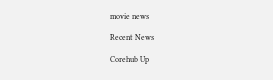movie news

Recent News

Corehub Up